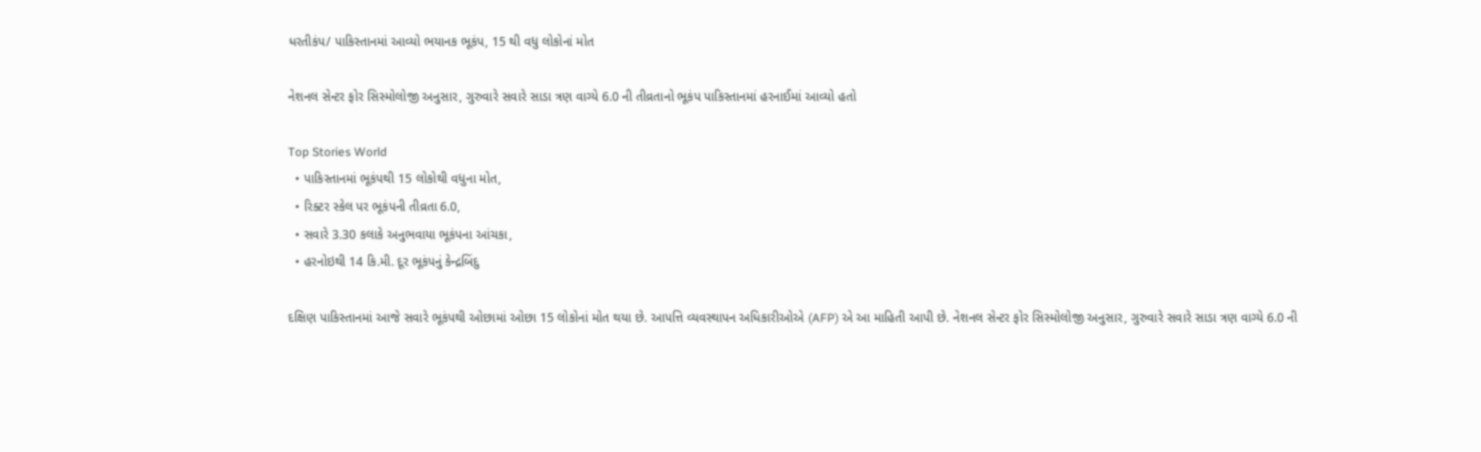ધરતીકંપ/ પાકિસ્તાનમાં આવ્યો ભયાનક ભૂકંપ, 15 થી વધુ લોકોનાં મોત

નેશનલ સેન્ટર ફોર સિસ્મોલોજી અનુસાર, ગુરુવારે સવારે સાડા ત્રણ વાગ્યે 6.0 ની તીવ્રતાનો ભૂકંપ પાકિસ્તાનમાં હરનાઈમાં આવ્યો હતો

Top Stories World
  • પાકિસ્તાનમાં ભૂકંપથી 15 લોકોથી વધુના મોત,
  • રિક્ટર સ્કેલ પર ભૂકંપની તીવ્રતા 6.0,
  • સવારે 3.30 કલાકે અનુભવાયા ભૂકંપના આંચકા,
  • હરનોઇથી 14 કિ.મી. દૂર ભૂકંપનું કેન્દ્રબિંદુ

દક્ષિણ પાકિસ્તાનમાં આજે સવારે ભૂકંપથી ઓછામાં ઓછા 15 લોકોનાં મોત થયા છે. આપત્તિ વ્યવસ્થાપન અધિકારીઓએ (AFP) એ આ માહિતી આપી છે. નેશનલ સેન્ટર ફોર સિસ્મોલોજી અનુસાર, ગુરુવારે સવારે સાડા ત્રણ વાગ્યે 6.0 ની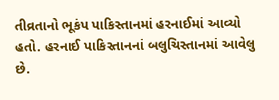તીવ્રતાનો ભૂકંપ પાકિસ્તાનમાં હરનાઈમાં આવ્યો હતો. હરનાઈ પાકિસ્તાનનાં બલુચિસ્તાનમાં આવેલુ છે.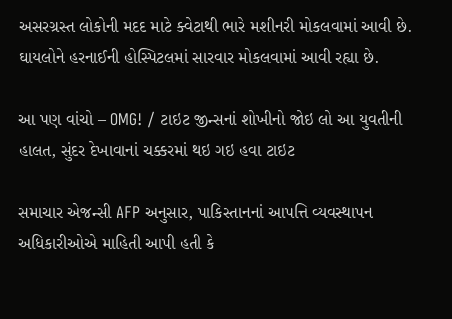અસરગ્રસ્ત લોકોની મદદ માટે ક્વેટાથી ભારે મશીનરી મોકલવામાં આવી છે. ઘાયલોને હરનાઈની હોસ્પિટલમાં સારવાર મોકલવામાં આવી રહ્યા છે.

આ પણ વાંચો – OMG! / ટાઇટ જીન્સનાં શોખીનો જોઇ લો આ યુવતીની હાલત, સુંદર દેખાવાનાં ચક્કરમાં થઇ ગઇ હવા ટાઇટ

સમાચાર એજન્સી AFP અનુસાર, પાકિસ્તાનનાં આપત્તિ વ્યવસ્થાપન અધિકારીઓએ માહિતી આપી હતી કે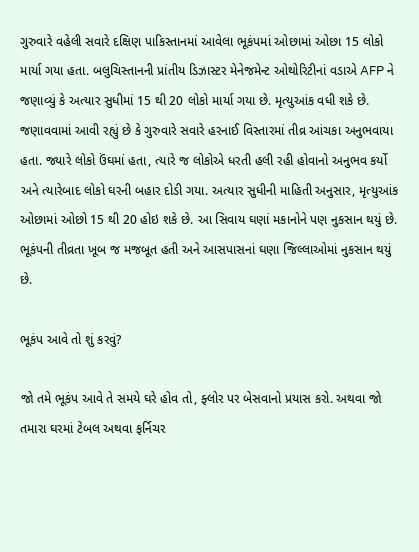ગુરુવારે વહેલી સવારે દક્ષિણ પાકિસ્તાનમાં આવેલા ભૂકંપમાં ઓછામાં ઓછા 15 લોકો માર્યા ગયા હતા. બલુચિસ્તાનની પ્રાંતીય ડિઝાસ્ટર મેનેજમેન્ટ ઓથોરિટીનાં વડાએ AFP ને જણાવ્યું કે અત્યાર સુધીમાં 15 થી 20 લોકો માર્યા ગયા છે. મૃત્યુઆંક વધી શકે છે. જણાવવામાં આવી રહ્યું છે કે ગુરુવારે સવારે હરનાઈ વિસ્તારમાં તીવ્ર આંચકા અનુભવાયા હતા. જ્યારે લોકો ઉંઘમાં હતા, ત્યારે જ લોકોએ ધરતી હલી રહી હોવાનો અનુભવ કર્યો અને ત્યારેબાદ લોકો ઘરની બહાર દોડી ગયા. અત્યાર સુધીની માહિતી અનુસાર, મૃત્યુઆંક ઓછામાં ઓછો 15 થી 20 હોઇ શકે છે. આ સિવાય ઘણાં મકાનોને પણ નુકસાન થયું છે. ભૂકંપની તીવ્રતા ખૂબ જ મજબૂત હતી અને આસપાસનાં ઘણા જિલ્લાઓમાં નુકસાન થયું છે.

ભૂકંપ આવે તો શું કરવું?

જો તમે ભૂકંપ આવે તે સમયે ઘરે હોવ તો, ફ્લોર પર બેસવાનો પ્રયાસ કરો. અથવા જો તમારા ઘરમાં ટેબલ અથવા ફર્નિચર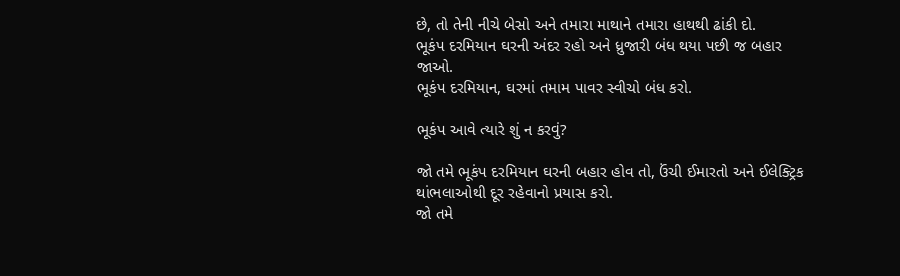છે, તો તેની નીચે બેસો અને તમારા માથાને તમારા હાથથી ઢાંકી દો.
ભૂકંપ દરમિયાન ઘરની અંદર રહો અને ધ્રુજારી બંધ થયા પછી જ બહાર જાઓ.
ભૂકંપ દરમિયાન, ઘરમાં તમામ પાવર સ્વીચો બંધ કરો.

ભૂકંપ આવે ત્યારે શું ન કરવું?

જો તમે ભૂકંપ દરમિયાન ઘરની બહાર હોવ તો, ઉંચી ઈમારતો અને ઈલેક્ટ્રિક થાંભલાઓથી દૂર રહેવાનો પ્રયાસ કરો.
જો તમે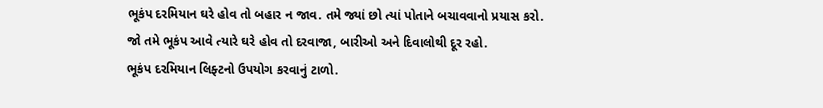ભૂકંપ દરમિયાન ઘરે હોવ તો બહાર ન જાવ. તમે જ્યાં છો ત્યાં પોતાને બચાવવાનો પ્રયાસ કરો.
જો તમે ભૂકંપ આવે ત્યારે ઘરે હોવ તો દરવાજા, બારીઓ અને દિવાલોથી દૂર રહો.
ભૂકંપ દરમિયાન લિફ્ટનો ઉપયોગ કરવાનું ટાળો.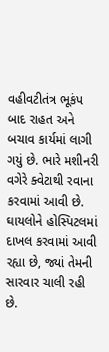વહીવટીતંત્ર ભૂકંપ બાદ રાહત અને બચાવ કાર્યમાં લાગી ગયું છે. ભારે મશીનરી વગેરે ક્વેટાથી રવાના કરવામાં આવી છે. ઘાયલોને હોસ્પિટલમાં દાખલ કરવામાં આવી રહ્યા છે, જ્યાં તેમની સારવાર ચાલી રહી છે.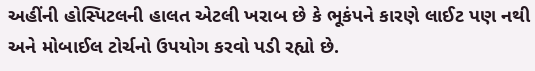અહીંની હોસ્પિટલની હાલત એટલી ખરાબ છે કે ભૂકંપને કારણે લાઈટ પણ નથી અને મોબાઈલ ટોર્ચનો ઉપયોગ કરવો પડી રહ્યો છે.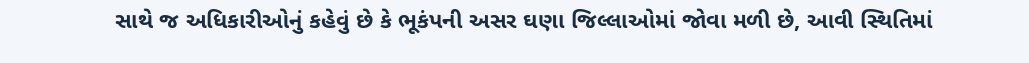સાથે જ અધિકારીઓનું કહેવું છે કે ભૂકંપની અસર ઘણા જિલ્લાઓમાં જોવા મળી છે, આવી સ્થિતિમાં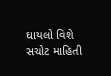ઘાયલો વિશે સચોટ માહિતી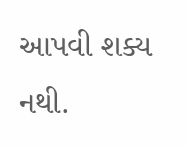આપવી શક્ય નથી.